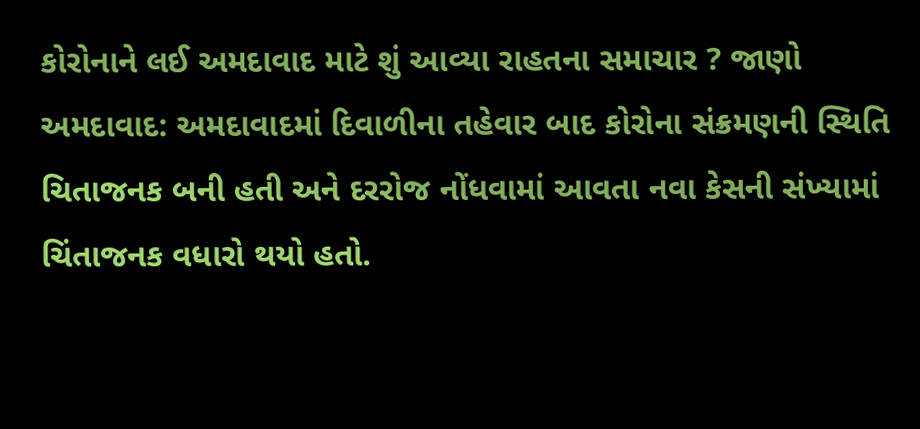કોરોનાને લઈ અમદાવાદ માટે શું આવ્યા રાહતના સમાચાર ? જાણો
અમદાવાદ: અમદાવાદમાં દિવાળીના તહેવાર બાદ કોરોના સંક્રમણની સ્થિતિ ચિતાજનક બની હતી અને દરરોજ નોંધવામાં આવતા નવા કેસની સંખ્યામાં ચિંતાજનક વધારો થયો હતો.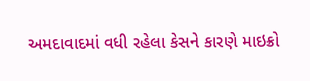અમદાવાદમાં વધી રહેલા કેસને કારણે માઇક્રો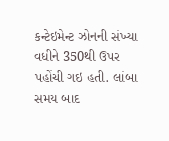કન્ટેઇમેન્ટ ઝોનની સંખ્યા વધીને 350થી ઉપર પહોંચી ગઇ હતી. લાંબા સમય બાદ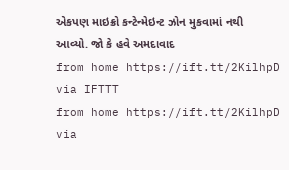એકપણ માઇક્રો કન્ટેન્મેઇન્ટ ઝોન મુકવામાં નથી આવ્યો. જો કે હવે અમદાવાદ
from home https://ift.tt/2KilhpD
via IFTTT
from home https://ift.tt/2KilhpD
via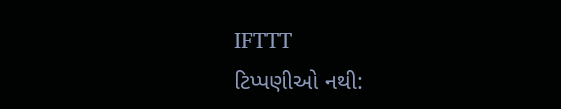IFTTT
ટિપ્પણીઓ નથી: